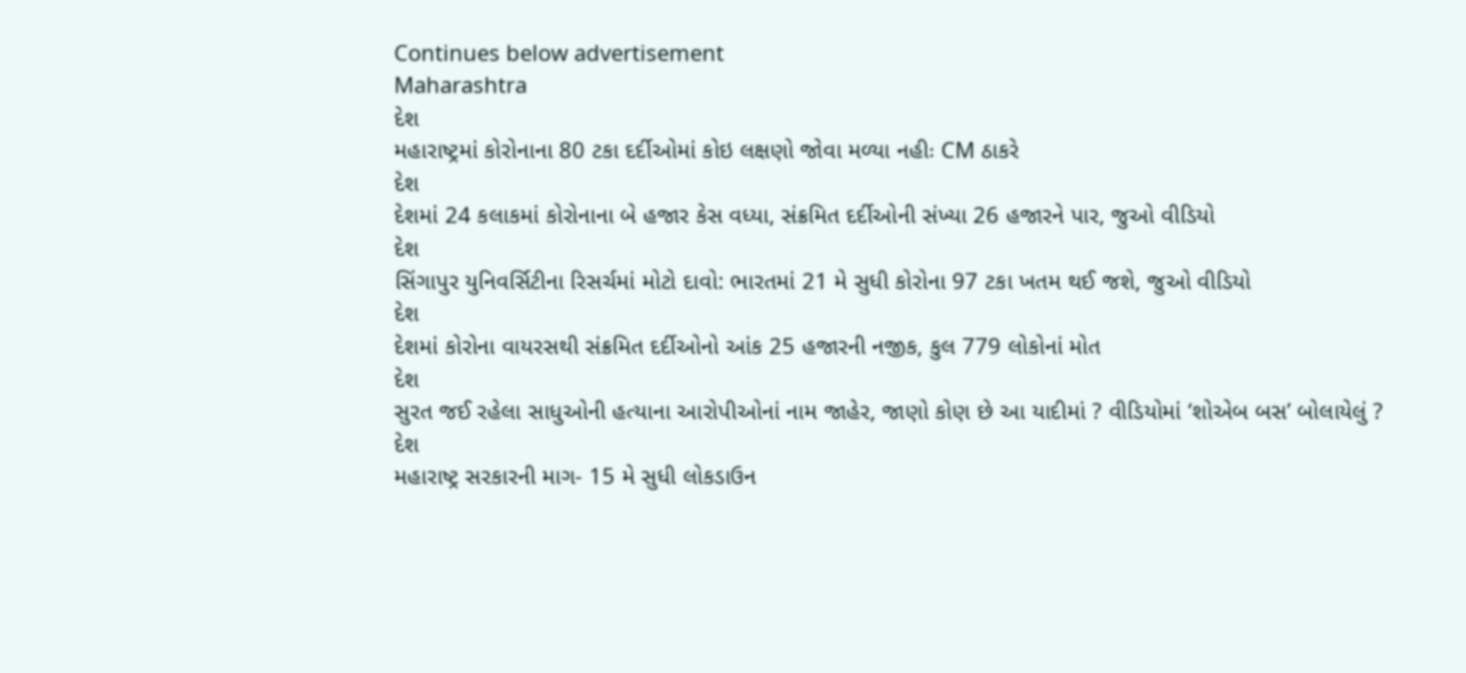Continues below advertisement
Maharashtra
દેશ
મહારાષ્ટ્રમાં કોરોનાના 80 ટકા દર્દીઓમાં કોઇ લક્ષણો જોવા મળ્યા નહીઃ CM ઠાકરે
દેશ
દેશમાં 24 કલાકમાં કોરોનાના બે હજાર કેસ વધ્યા, સંક્રમિત દર્દીઓની સંખ્યા 26 હજારને પાર, જુઓ વીડિયો
દેશ
સિંગાપુર યુનિવર્સિટીના રિસર્ચમાં મોટો દાવો: ભારતમાં 21 મે સુધી કોરોના 97 ટકા ખતમ થઈ જશે, જુઓ વીડિયો
દેશ
દેશમાં કોરોના વાયરસથી સંક્રમિત દર્દીઓનો આંક 25 હજારની નજીક, કુલ 779 લોકોનાં મોત
દેશ
સુરત જઈ રહેલા સાધુઓની હત્યાના આરોપીઓનાં નામ જાહેર, જાણો કોણ છે આ યાદીમાં ? વીડિયોમાં ‘શોએબ બસ’ બોલાયેલું ?
દેશ
મહારાષ્ટ્ર સરકારની માગ- 15 મે સુધી લોકડાઉન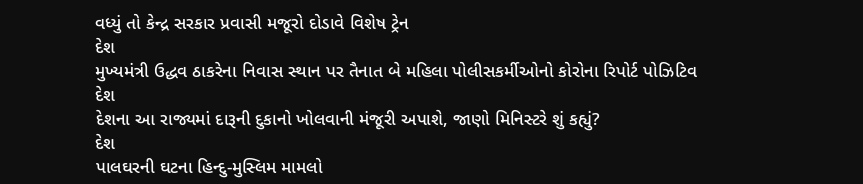વધ્યું તો કેન્દ્ર સરકાર પ્રવાસી મજૂરો દોડાવે વિશેષ ટ્રેન
દેશ
મુખ્યમંત્રી ઉદ્ધવ ઠાકરેના નિવાસ સ્થાન પર તૈનાત બે મહિલા પોલીસકર્મીઓનો કોરોના રિપોર્ટ પોઝિટિવ
દેશ
દેશના આ રાજ્યમાં દારૂની દુકાનો ખોલવાની મંજૂરી અપાશે, જાણો મિનિસ્ટરે શું કહ્યું?
દેશ
પાલઘરની ઘટના હિન્દુ-મુસ્લિમ મામલો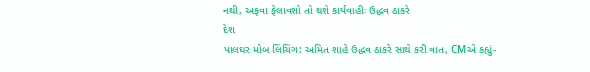નથી, અફવા ફેલાવશો તો થશે કાર્યવાહીઃ ઉદ્ધવ ઠાકરે
દેશ
પાલઘર મોબ લિંચિંગ: અમિત શાહે ઉદ્ધવ ઠાકરે સાથે કરી વાત, CMએ કહ્યું-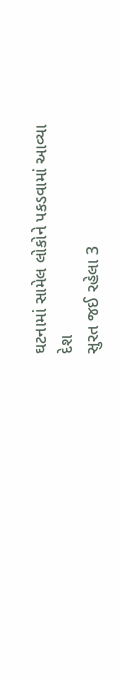ઘટનામાં સામેલ લોકોને પકડવામાં આવ્યા
દેશ
સુરત જઈ રહેલા 3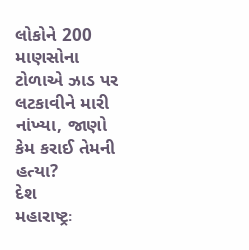લોકોને 200 માણસોના ટોળાએ ઝાડ પર લટકાવીને મારી નાંખ્યા, જાણો કેમ કરાઈ તેમની હત્યા?
દેશ
મહારાષ્ટ્રઃ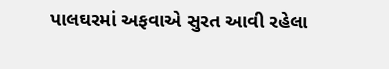પાલઘરમાં અફવાએ સુરત આવી રહેલા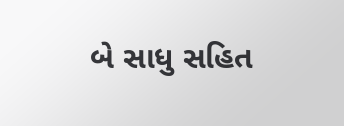બે સાધુ સહિત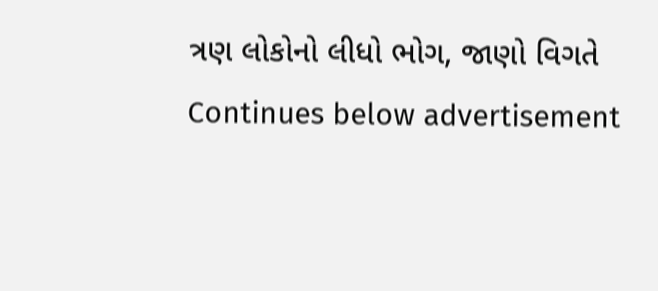ત્રણ લોકોનો લીધો ભોગ, જાણો વિગતે
Continues below advertisement